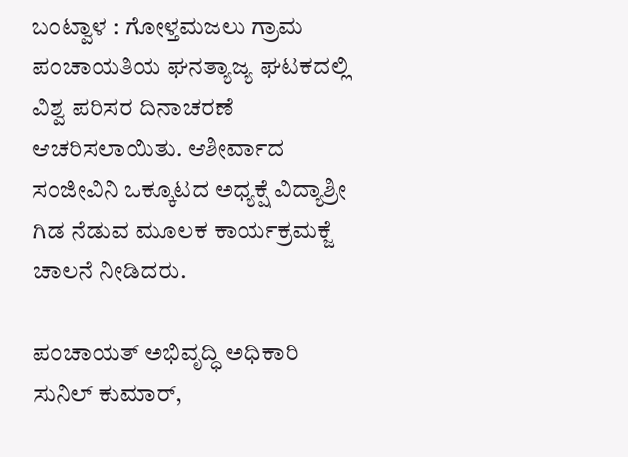ಬಂಟ್ವಾಳ : ಗೋಳ್ತಮಜಲು ಗ್ರಾಮ ಪಂಚಾಯತಿಯ ಘನತ್ಯಾಜ್ಯ ಘಟಕದಲ್ಲಿ ವಿಶ್ವ ಪರಿಸರ ದಿನಾಚರಣೆ ಆಚರಿಸಲಾಯಿತು. ಆಶೀರ್ವಾದ ಸಂಜೀವಿನಿ ಒಕ್ಕೂಟದ ಅಧ್ಯಕ್ಷೆ ವಿದ್ಯಾಶ್ರೀ ಗಿಡ ನೆಡುವ ಮೂಲಕ ಕಾರ್ಯಕ್ರಮಕ್ಜೆ  ಚಾಲನೆ ನೀಡಿದರು.

ಪಂಚಾಯತ್ ಅಭಿವೃದ್ಧಿ ಅಧಿಕಾರಿ ಸುನಿಲ್ ಕುಮಾರ್,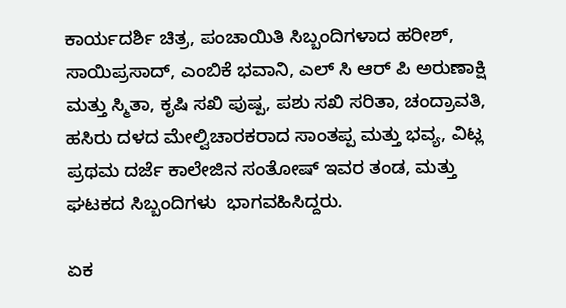ಕಾರ್ಯದರ್ಶಿ ಚಿತ್ರ, ಪಂಚಾಯಿತಿ ಸಿಬ್ಬಂದಿಗಳಾದ ಹರೀಶ್, ಸಾಯಿಪ್ರಸಾದ್, ಎಂಬಿಕೆ ಭವಾನಿ, ಎಲ್ ಸಿ ಆರ್ ಪಿ ಅರುಣಾಕ್ಷಿ ಮತ್ತು ಸ್ಮಿತಾ, ಕೃಷಿ ಸಖಿ ಪುಷ್ಪ, ಪಶು ಸಖಿ ಸರಿತಾ, ಚಂದ್ರಾವತಿ, ಹಸಿರು ದಳದ ಮೇಲ್ವಿಚಾರಕರಾದ ಸಾಂತಪ್ಪ ಮತ್ತು ಭವ್ಯ, ವಿಟ್ಲ ಪ್ರಥಮ ದರ್ಜೆ ಕಾಲೇಜಿನ ಸಂತೋಷ್ ಇವರ ತಂಡ, ಮತ್ತು ಘಟಕದ ಸಿಬ್ಬಂದಿಗಳು  ಭಾಗವಹಿಸಿದ್ದರು.

ಏಕ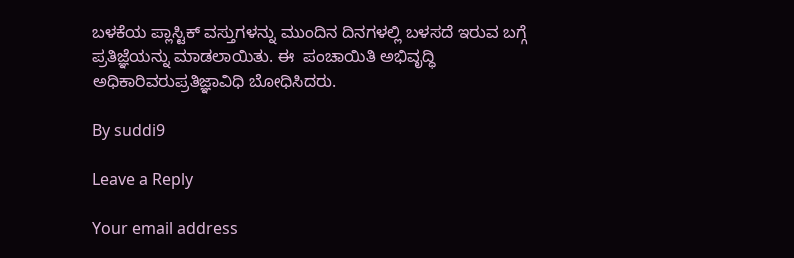ಬಳಕೆಯ ಪ್ಲಾಸ್ಟಿಕ್ ವಸ್ತುಗಳನ್ನು ಮುಂದಿನ ದಿನಗಳಲ್ಲಿ ಬಳಸದೆ ಇರುವ ಬಗ್ಗೆ ಪ್ರತಿಜ್ಞೆಯನ್ನು ಮಾಡಲಾಯಿತು. ಈ  ಪಂಚಾಯಿತಿ ಅಭಿವೃದ್ಧಿ ಅಧಿಕಾರಿವರುಪ್ರತಿಜ್ಞಾವಿಧಿ ಬೋಧಿಸಿದರು.

By suddi9

Leave a Reply

Your email address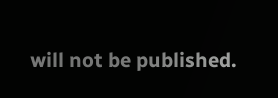will not be published.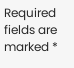Required fields are marked *